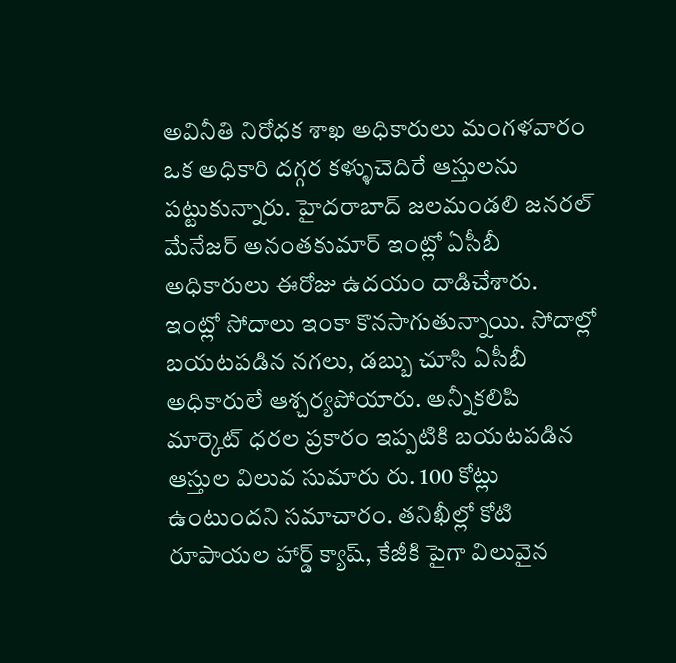అవినీతి నిరోధక శాఖ అధికారులు మంగళవారం ఒక అధికారి దగ్గర కళ్ళుచెదిరే ఆస్తులను పట్టుకున్నారు. హైదరాబాద్ జలమండలి జనరల్ మేనేజర్ అనంతకుమార్ ఇంట్లో ఏసీబీ అధికారులు ఈరోజు ఉదయం దాడిచేశారు.
ఇంట్లో సోదాలు ఇంకా కొనసాగుతున్నాయి. సోదాల్లో బయటపడిన నగలు, డబ్బు చూసి ఏసీబీ అధికారులే ఆశ్చర్యపోయారు. అన్నీకలిపి మార్కెట్ ధరల ప్రకారం ఇప్పటికి బయటపడిన ఆస్తుల విలువ సుమారు రు. 100 కోట్లు ఉంటుందని సమాచారం. తనిఖీల్లో కోటి రూపాయల హార్డ్ క్యాష్, కేజీకి పైగా విలువైన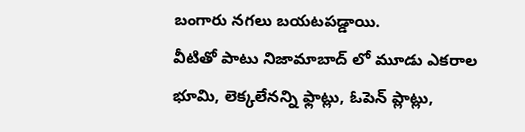బంగారు నగలు బయటపడ్డాయి.
వీటితో పాటు నిజామాబాద్ లో మూడు ఎకరాల భూమి, లెక్కలేనన్ని ఫ్లాట్లు, ఓపెన్ ప్లాట్లు,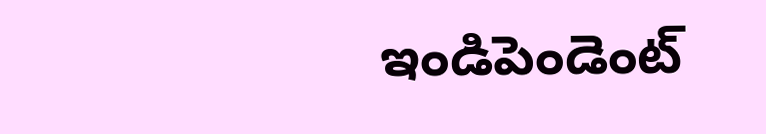ఇండిపెండెంట్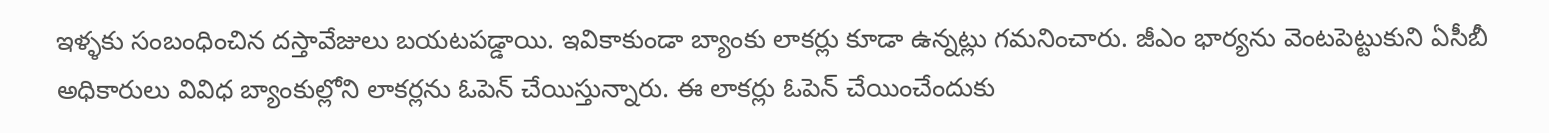ఇళ్ళకు సంబంధించిన దస్తావేజులు బయటపడ్డాయి. ఇవికాకుండా బ్యాంకు లాకర్లు కూడా ఉన్నట్లు గమనించారు. జీఎం భార్యను వెంటపెట్టుకుని ఏసీబీ అధికారులు వివిధ బ్యాంకుల్లోని లాకర్లను ఓపెన్ చేయిస్తున్నారు. ఈ లాకర్లు ఓపెన్ చేయించేందుకు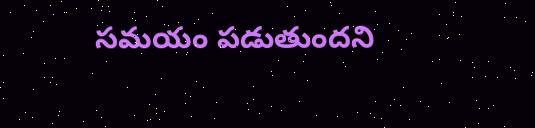సమయం పడుతుందని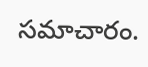సమాచారం.